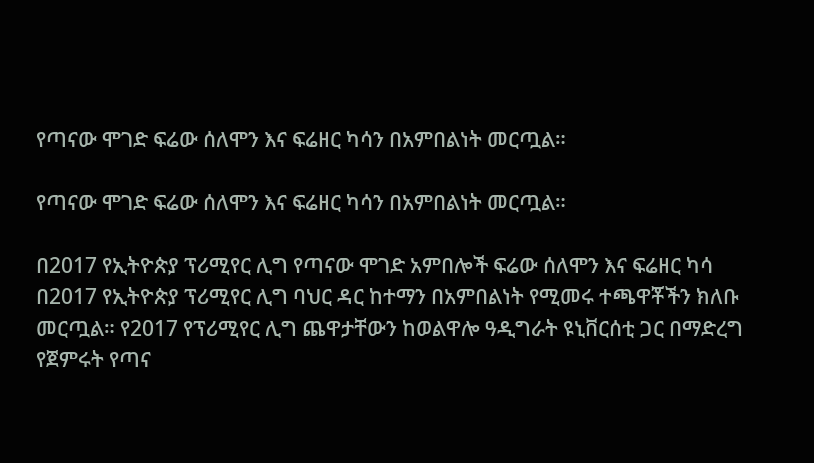የጣናው ሞገድ ፍሬው ሰለሞን እና ፍሬዘር ካሳን በአምበልነት መርጧል።

የጣናው ሞገድ ፍሬው ሰለሞን እና ፍሬዘር ካሳን በአምበልነት መርጧል።

በ2017 የኢትዮጵያ ፕሪሚየር ሊግ የጣናው ሞገድ አምበሎች ፍሬው ሰለሞን እና ፍሬዘር ካሳ በ2017 የኢትዮጵያ ፕሪሚየር ሊግ ባህር ዳር ከተማን በአምበልነት የሚመሩ ተጫዋቾችን ክለቡ መርጧል። የ2017 የፕሪሚየር ሊግ ጨዋታቸውን ከወልዋሎ ዓዲግራት ዩኒቨርሰቲ ጋር በማድረግ የጀምሩት የጣና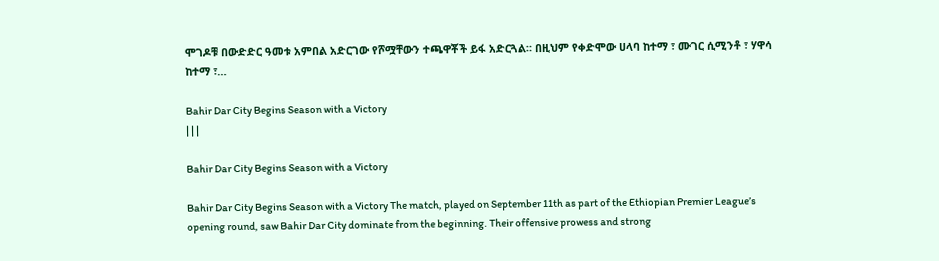ሞገዶቹ በውድድር ዓመቱ አምበል አድርገው የሾሟቸውን ተጫዋቾች ይፋ አድርጓል። በዚህም የቀድሞው ሀላባ ከተማ ፣ ሙገር ሲሚንቶ ፣ ሃዋሳ ከተማ ፣…

Bahir Dar City Begins Season with a Victory
| | |

Bahir Dar City Begins Season with a Victory

Bahir Dar City Begins Season with a Victory The match, played on September 11th as part of the Ethiopian Premier League’s opening round, saw Bahir Dar City dominate from the beginning. Their offensive prowess and strong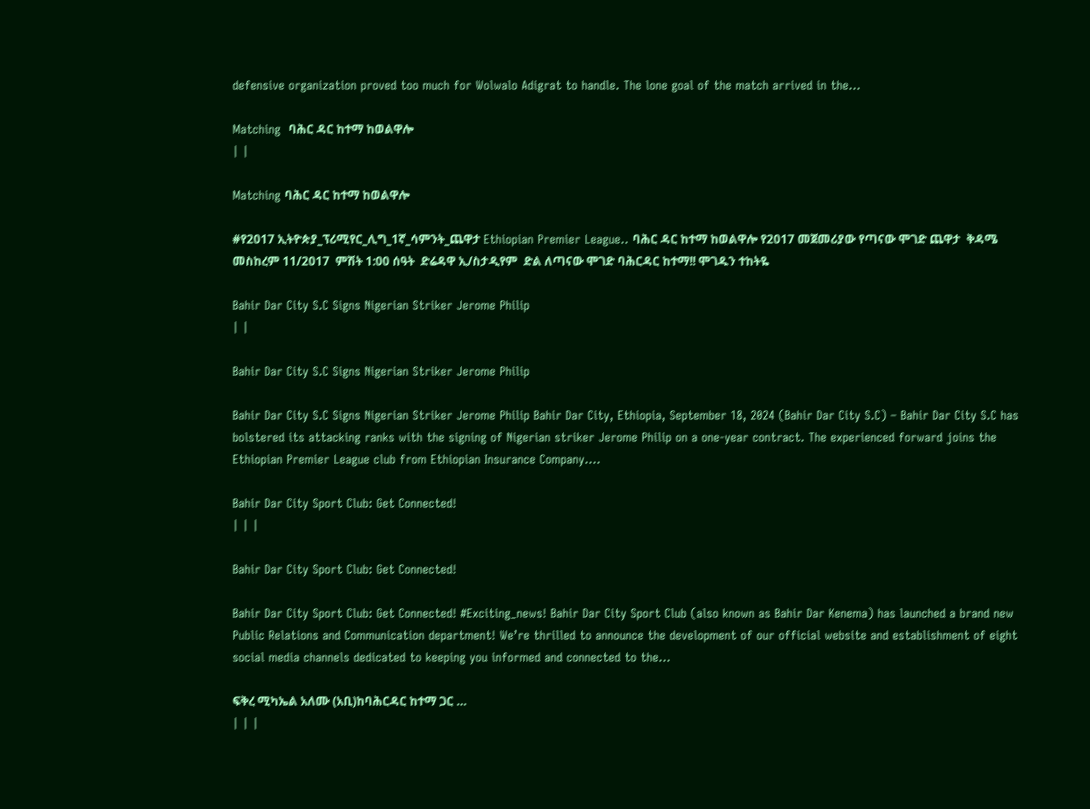defensive organization proved too much for Wolwalo Adigrat to handle. The lone goal of the match arrived in the…

Matching  ባሕር ዳር ከተማ ከወልዋሎ
| |

Matching ባሕር ዳር ከተማ ከወልዋሎ

#የ2017 ኢትዮጵያ_ፕሪሚየር_ሊግ_1ኛ_ሳምንት_ጨዋታ Ethiopian Premier League.. ባሕር ዳር ከተማ ከወልዋሎ የ2017 መጀመሪያው የጣናው ሞገድ ጨዋታ  ቅዳሜ መስከረም 11/2017  ምሽት 1:00 ሰዓት  ድሬዳዋ ኢ/ስታዲየም  ድል ለጣናው ሞገድ ባሕርዳር ከተማ!! ሞገዱን ተከትዬ

Bahir Dar City S.C Signs Nigerian Striker Jerome Philip
| |

Bahir Dar City S.C Signs Nigerian Striker Jerome Philip

Bahir Dar City S.C Signs Nigerian Striker Jerome Philip Bahir Dar City, Ethiopia, September 18, 2024 (Bahir Dar City S.C) – Bahir Dar City S.C has bolstered its attacking ranks with the signing of Nigerian striker Jerome Philip on a one-year contract. The experienced forward joins the Ethiopian Premier League club from Ethiopian Insurance Company….

Bahir Dar City Sport Club: Get Connected!
| | |

Bahir Dar City Sport Club: Get Connected!

Bahir Dar City Sport Club: Get Connected! #Exciting_news! Bahir Dar City Sport Club (also known as Bahir Dar Kenema) has launched a brand new Public Relations and Communication department! We’re thrilled to announce the development of our official website and establishment of eight social media channels dedicated to keeping you informed and connected to the…

ፍቅረ ሚካኤል አለሙ (አቢ)ከባሕርዳር ከተማ ጋር …
| | |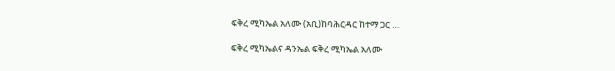ፍቅረ ሚካኤል አለሙ (አቢ)ከባሕርዳር ከተማ ጋር …

ፍቅረ ሚካኤልና ዳንኤል ፍቅረ ሚካኤል አለሙ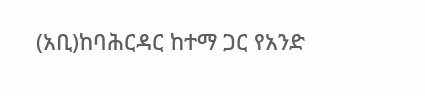(አቢ)ከባሕርዳር ከተማ ጋር የአንድ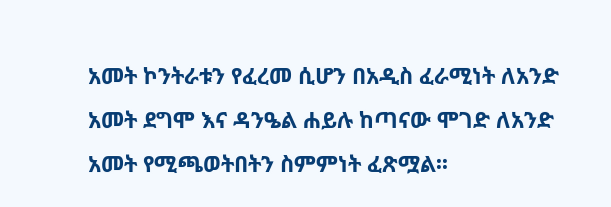አመት ኮንትራቱን የፈረመ ሲሆን በአዲስ ፈራሚነት ለአንድ አመት ደግሞ እና ዳንዔል ሐይሉ ከጣናው ሞገድ ለአንድ አመት የሚጫወትበትን ስምምነት ፈጽሟል፡፡